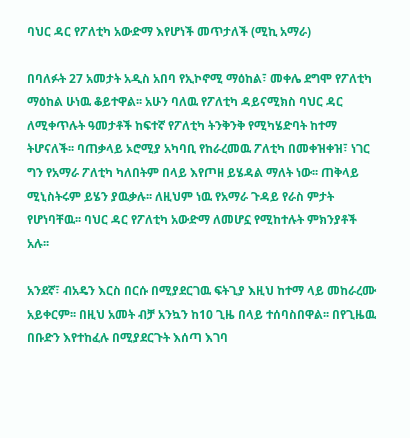ባህር ዳር የፖለቲካ አውድማ እየሆነች መጥታለች (ሚኪ አማራ)

በባለፉት 27 አመታት አዲስ አበባ የኢኮኖሚ ማዕከል፣ መቀሌ ደግሞ የፖለቲካ ማዕከል ሁነዉ ቆይተዋል፡፡ አሁን ባለዉ የፖለቲካ ዳይናሚክስ ባህር ዳር ለሚቀጥሉት ዓመታቶች ከፍተኛ የፖለቲካ ትንቅንቅ የሚካሄድባት ከተማ ትሆናለች፡፡ ባጠቃላይ ኦሮሚያ አካባቢ የከራረመዉ ፖለቲካ በመቀዝቀዝ፣ ነገር ግን የአማራ ፖለቲካ ካለበትም በላይ እየጦዘ ይሄዳል ማለት ነው፡፡ ጠቅላይ ሚኒስትሩም ይሄን ያዉቃሉ፡፡ ለዚህም ነዉ የአማራ ጉዳይ የራስ ምታት የሆነባቸዉ፡፡ ባህር ዳር የፖለቲካ አውድማ ለመሆኗ የሚከተሉት ምክንያቶች አሉ፡፡

አንደኛ፣ ብአዴን እርስ በርሱ በሚያደርገዉ ፍትጊያ እዚህ ከተማ ላይ መከራረሙ አይቀርም፡፡ በዚህ አመት ብቻ አንኳን ከ10 ጊዜ በላይ ተሰባስበዋል፡፡ በየጊዜዉ በቡድን እየተከፈሉ በሚያደርጉት እሰጣ እገባ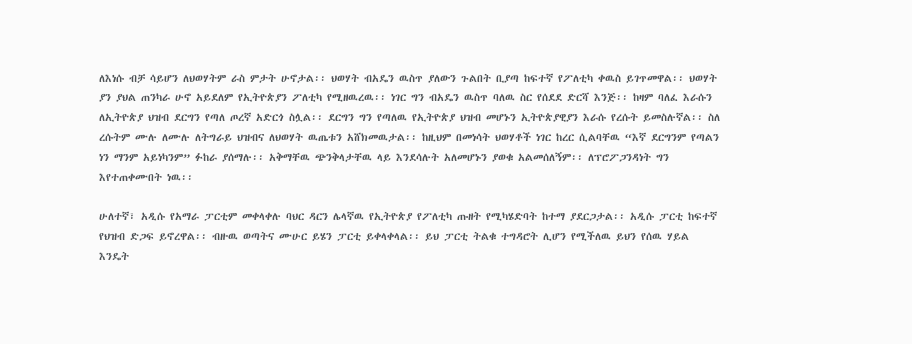ለእነሱ ብቻ ሳይሆን ለህወሃትም ራስ ምታት ሁኖታል፡፡ ህወሃት ብአዴን ዉስጥ ያለውን ጉልበት ቢያጣ ከፍተኛ የፖለቲካ ቀዉስ ይገጥመዋል፡፡ ህወሃት ያን ያህል ጠንካራ ሁኖ አይደለም የኢትዮጵያን ፖለቲካ የሚዘዉረዉ፡፡ ነገር ግን ብአዴን ዉስጥ ባለዉ ስር የሰደደ ድርሻ እንጅ፡፡ ከዛም ባለፈ እራሱን ለኢትዮጵያ ህዝብ ደርግን የጣለ ጦረኛ አድርጎ ስሏል፡፡ ደርግን ግን የጣለዉ የኢትዮጵያ ህዝብ መሆኑን ኢትዮጵያዊያን እራሱ የረሱት ይመስሉኛል፡፡ ስለ ረሱትም ሙሉ ለሙሉ ለትግራይ ህዝብና ለህወሃት ዉጤቱን አሸክመዉታል፡፡ ከዚህም በመነሳት ህወሃቶች ነገር ከረር ሲልባቸዉ “እኛ ደርግንም የጣልን ነን ማንም አይነካንም” ፉከራ ያሰማሉ፡፡ አቅማቸዉ ጭንቅላታቸዉ ላይ እንደሳሉት አለመሆኑን ያወቁ አልመሰለኝም፡፡ ለፕሮፖጋንዳነት ግን እየተጠቀሙበት ነዉ፡፡

ሁለተኛ፣ አዲሱ የአማራ ፓርቲም መቀላቀሉ ባህር ዳርን ሌላኛዉ የኢትዮጵያ የፖለቲካ ጡዘት የሚካሄድባት ከተማ ያደርጋታል፡፡ አዲሱ ፓርቲ ከፍተኛ የህዝብ ድጋፍ ይኖረዋል፡፡ ብዙዉ ወጣትና ሙሁር ይሄን ፓርቲ ይቀላቀላል፡፡ ይህ ፓርቲ ትልቁ ተግዳሮት ሊሆን የሚችለዉ ይህን የሰዉ ሃይል እንዴት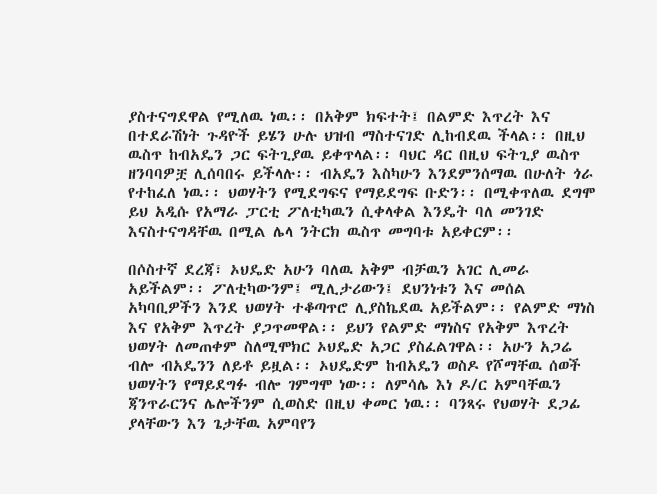ያስተናግደዋል የሚለዉ ነዉ፡፡ በአቅም ክፍተት፤ በልምድ እጥረት እና በተደራሽነት ጉዳዮች ይሄን ሁሉ ህዝብ ማስተናገድ ሊከብደዉ ችላል፡፡ በዚህ ዉስጥ ከብአዴን ጋር ፍትጊያዉ ይቀጥላል፡፡ ባህር ዳር በዚህ ፍትጊያ ዉስጥ ዘንባባዎቿ ሊሰባበሩ ይችላሉ፡፡ ብአዴን እስካሁን እንደምንሰማዉ በሁለት ጎራ የተከፈለ ነዉ፡፡ ህወሃትን የሚደግፍና የማይደግፍ ቡድን፡፡ በሚቀጥለዉ ደግሞ ይህ አዲሱ የአማራ ፓርቲ ፖለቲካዉን ሲቀላቀል እንዴት ባለ መንገድ እናስተናግዳቸዉ በሚል ሌላ ንትርክ ዉስጥ መግባቱ አይቀርም፡፡

በሶስተኛ ደረጃ፣ ኦህዴድ አሁን ባለዉ አቅም ብቻዉን አገር ሊመራ አይችልም፡፡ ፖለቲካውንም፤ ሚሊታሪውን፤ ደህንነቱን እና መሰል አካባቢዎችን እንደ ህወሃት ተቆጣጥሮ ሊያስኬደዉ አይችልም፡፡ የልምድ ማነስ እና የአቅም እጥረት ያጋጥመዋል፡፡ ይህን የልምድ ማነስና የአቅም እጥረት ህወሃት ለመጠቀም ስለሚሞክር ኦህዴድ አጋር ያስፈልገዋል፡፡ አሁን አጋሬ ብሎ ብአዴንን ለይቶ ይዟል፡፡ ኦህዴድም ከብአዴን ወስዶ የሾማቸዉ ሰወች ህወሃትን የማይደግፉ ብሎ ገምግሞ ነው፡፡ ለምሳሌ እነ ዶ/ር አምባቸዉን ጃንጥራርንና ሌሎችንም ሲወስድ በዚህ ቀመር ነዉ፡፡ ባንጻሩ የህወሃት ደጋፊ ያላቸውን እን ጌታቸዉ አምባየን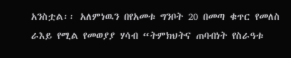አንስቷል፡፡ አለምነዉን በየአመቱ ግንቦት 20 በመጣ ቁጥር የመለስ ራእይ የሚል የመወያያ ሃሳብ “ትምክህትና ጠባብነት የስራዓቱ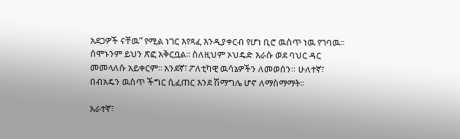አደጋዎች ናቸዉ” የሚል ነገር እየጻፈ እንዲያቀርብ የሆነ ቢሮ ዉስጥ ነዉ የገባዉ፡፡ ሰሞኑንም ይህን ጽፎ አቅርቧል፡፡ ስለዚህም ኦህዴድ እራሱ ወደ ባህር ዳር መመላለሱ አይቀርም፡፡ አንደኛ፣ ፖለቲካዊ ዉሳኔዎችን ለመወሰን። ሁለተኛ፣ በብአዴን ዉስጥ ችግር ሲፈጠር እንደ ሽማግሌ ሆኖ ለማስማማት፡፡

አራተኛ፣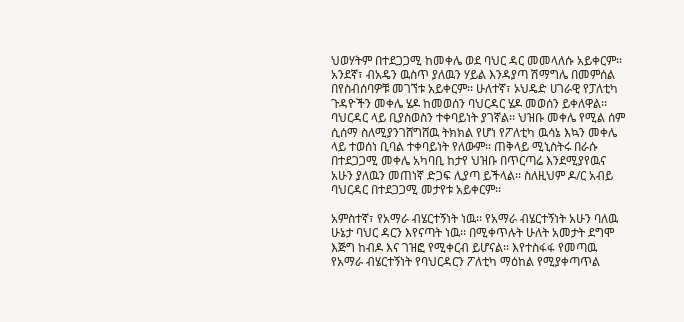ህወሃትም በተደጋጋሚ ከመቀሌ ወደ ባህር ዳር መመላለሱ አይቀርም፡፡ አንደኛ፣ ብአዴን ዉስጥ ያለዉን ሃይል እንዳያጣ ሽማግሌ በመምሰል በየስብሰባዎቹ መገኘቱ አይቀርም፡፡ ሁለተኛ፣ ኦህዴድ ሀገራዊ የፓለቲካ ጉዳዮችን መቀሌ ሄዶ ከመወሰን ባህርዳር ሄዶ መወሰን ይቀለዋል፡፡ ባህርዳር ላይ ቢያስወስን ተቀባይነት ያገኛል፡፡ ህዝቡ መቀሌ የሚል ሰም ሲሰማ ስለሚያንገሸግሸዉ ትክክል የሆነ የፖለቲካ ዉሳኔ እኳን መቀሌ ላይ ተወሰነ ቢባል ተቀባይነት የለውም፡፡ ጠቅላይ ሚኒስትሩ በራሱ በተደጋጋሚ መቀሌ አካባቢ ከታየ ህዝቡ በጥርጣሬ እንደሚያየዉና አሁን ያለዉን መጠነኛ ድጋፍ ሊያጣ ይችላል፡፡ ስለዚህም ዶ/ር አብይ ባህርዳር በተደጋጋሚ መታየቱ አይቀርም፡፡

አምስተኛ፣ የአማራ ብሄርተኝነት ነዉ፡፡ የአማራ ብሄርተኝነት አሁን ባለዉ ሁኔታ ባህር ዳርን እየናጣት ነዉ፡፡ በሚቀጥሉት ሁለት አመታት ደግሞ እጅግ ከብዶ እና ገዝፎ የሚቀርብ ይሆናል፡፡ እየተስፋፋ የመጣዉ የአማራ ብሄርተኝነት የባህርዳርን ፖለቲካ ማዕከል የሚያቀጣጥል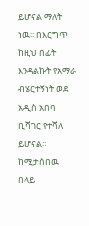ይሆናል ማለት ነዉ፡፡ በእርግጥ ከዚህ በፊት እንዳልኩት የአማራ ብሄርተኝነት ወደ አዲስ አበባ ቢሻገር የተሻለ ይሆናል፡፡ ከሚታሰበዉ በላይ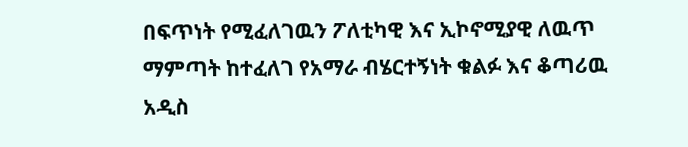በፍጥነት የሚፈለገዉን ፖለቲካዊ እና ኢኮኖሚያዊ ለዉጥ ማምጣት ከተፈለገ የአማራ ብሄርተኝነት ቁልፉ እና ቆጣሪዉ አዲስ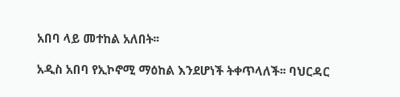አበባ ላይ መተከል አለበት፡፡

አዲስ አበባ የኢኮኖሚ ማዕከል እንደሆነች ትቀጥላለች፡፡ ባህርዳር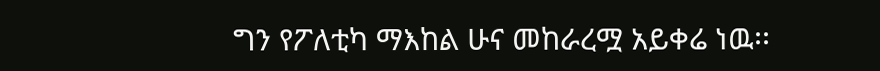ግን የፖለቲካ ማእከል ሁና መከራረሟ አይቀሬ ነዉ፡፡